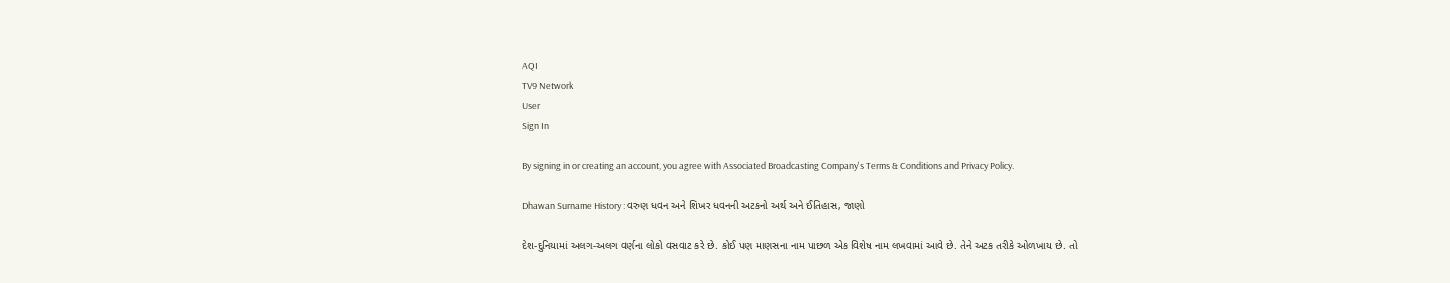AQI
TV9 Network
User
Sign In

By signing in or creating an account, you agree with Associated Broadcasting Company's Terms & Conditions and Privacy Policy.

Dhawan Surname History : વરુણ ધવન અને શિખર ધવનની અટકનો અર્થ અને ઈતિહાસ, જાણો

દેશ-દુનિયામાં અલગ-અલગ વર્ણના લોકો વસવાટ કરે છે. કોઈ પણ માણસના નામ પાછળ એક વિશેષ નામ લખવામાં આવે છે. તેને અટક તરીકે ઓળખાય છે. તો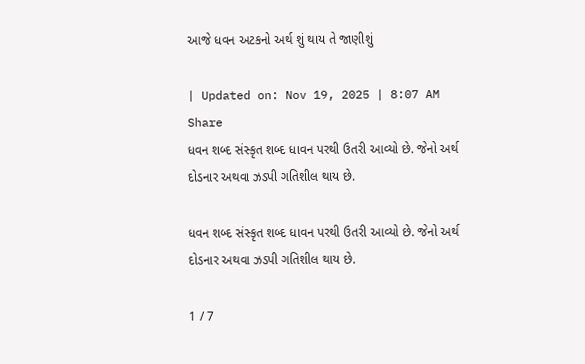આજે ધવન અટકનો અર્થ શું થાય તે જાણીશું

| Updated on: Nov 19, 2025 | 8:07 AM
Share
ધવન શબ્દ સંસ્કૃત શબ્દ ધાવન પરથી ઉતરી આવ્યો છે. જેનો અર્થ દોડનાર અથવા ઝડપી ગતિશીલ થાય છે.

ધવન શબ્દ સંસ્કૃત શબ્દ ધાવન પરથી ઉતરી આવ્યો છે. જેનો અર્થ દોડનાર અથવા ઝડપી ગતિશીલ થાય છે.

1 / 7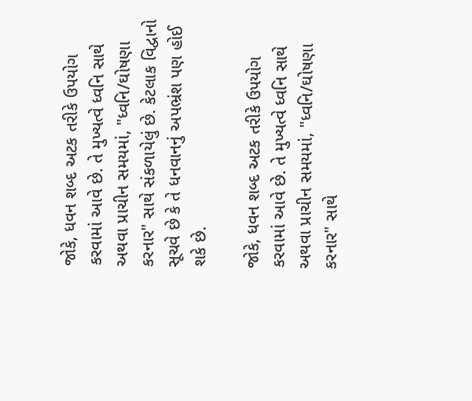જોકે, ધવન શબ્દ અટક તરીકે ઉપયોગ કરવામાં આવે છે. તે મુખ્યત્વે ધ્વનિ સાથે અથવા પ્રાચીન સમયમાં, "ધ્વનિ/ઘોષણા કરનાર" સાથે સંકળાયેલું છે. કેટલાક વિદ્વાનો સૂચવે છે કે તે ધનવાનનું અપભ્રંશ પણ હોઈ શકે છે.

જોકે, ધવન શબ્દ અટક તરીકે ઉપયોગ કરવામાં આવે છે. તે મુખ્યત્વે ધ્વનિ સાથે અથવા પ્રાચીન સમયમાં, "ધ્વનિ/ઘોષણા કરનાર" સાથે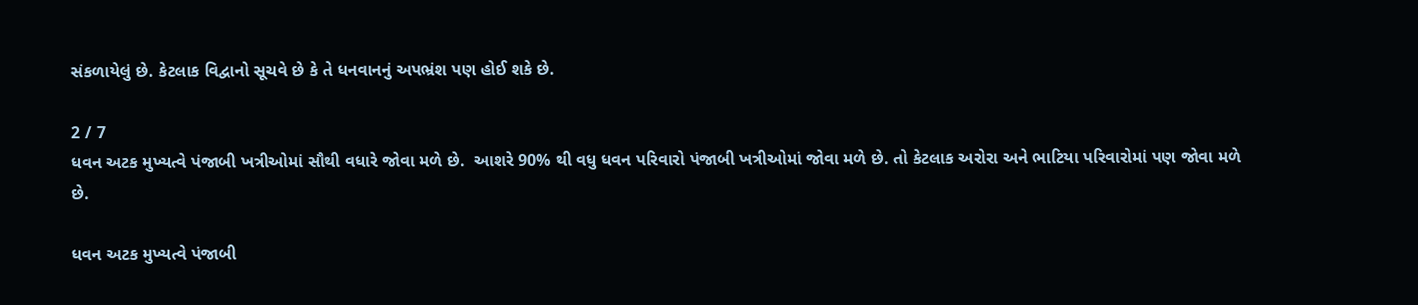સંકળાયેલું છે. કેટલાક વિદ્વાનો સૂચવે છે કે તે ધનવાનનું અપભ્રંશ પણ હોઈ શકે છે.

2 / 7
ધવન અટક મુખ્યત્વે પંજાબી ખત્રીઓમાં સૌથી વધારે જોવા મળે છે.  આશરે 90% થી વધુ ધવન પરિવારો પંજાબી ખત્રીઓમાં જોવા મળે છે. તો કેટલાક અરોરા અને ભાટિયા પરિવારોમાં પણ જોવા મળે છે.

ધવન અટક મુખ્યત્વે પંજાબી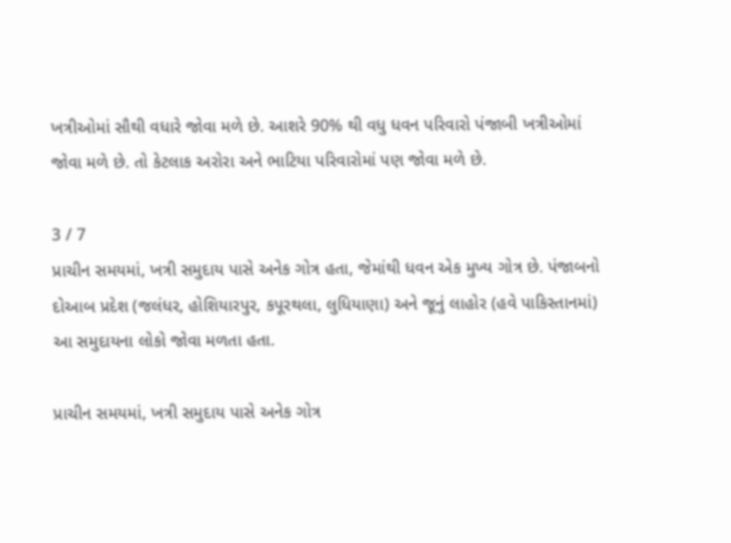ખત્રીઓમાં સૌથી વધારે જોવા મળે છે. આશરે 90% થી વધુ ધવન પરિવારો પંજાબી ખત્રીઓમાં જોવા મળે છે. તો કેટલાક અરોરા અને ભાટિયા પરિવારોમાં પણ જોવા મળે છે.

3 / 7
પ્રાચીન સમયમાં, ખત્રી સમુદાય પાસે અનેક ગોત્ર હતા, જેમાંથી ધવન એક મુખ્ય ગોત્ર છે. પંજાબનો દોઆબ પ્રદેશ (જલંધર, હોશિયારપુર, કપૂરથલા, લુધિયાણા) અને જૂનું લાહોર (હવે પાકિસ્તાનમાં) આ સમુદાયના લોકો જોવા મળતા હતા.

પ્રાચીન સમયમાં, ખત્રી સમુદાય પાસે અનેક ગોત્ર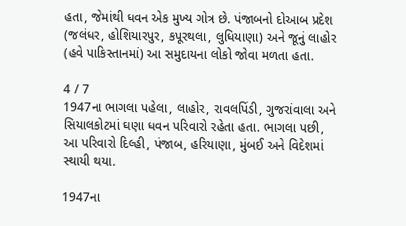હતા, જેમાંથી ધવન એક મુખ્ય ગોત્ર છે. પંજાબનો દોઆબ પ્રદેશ (જલંધર, હોશિયારપુર, કપૂરથલા, લુધિયાણા) અને જૂનું લાહોર (હવે પાકિસ્તાનમાં) આ સમુદાયના લોકો જોવા મળતા હતા.

4 / 7
1947ના ભાગલા પહેલા, લાહોર, રાવલપિંડી, ગુજરાંવાલા અને સિયાલકોટમાં ઘણા ધવન પરિવારો રહેતા હતા. ભાગલા પછી, આ પરિવારો દિલ્હી, પંજાબ, હરિયાણા, મુંબઈ અને વિદેશમાં સ્થાયી થયા.

1947ના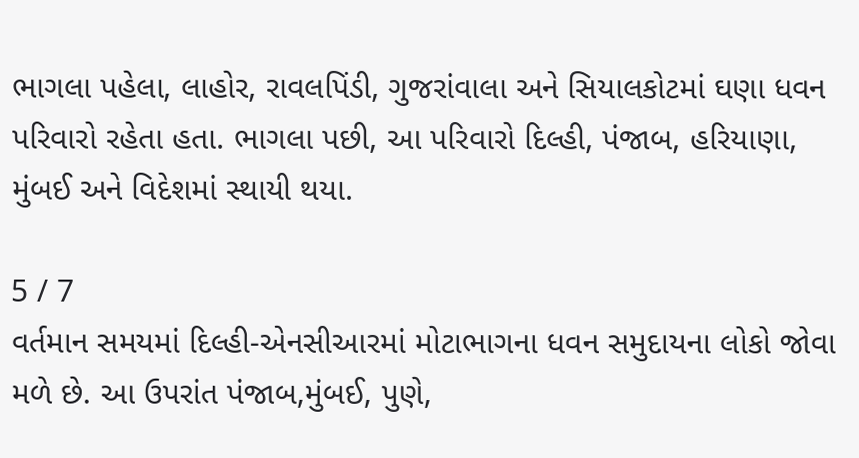ભાગલા પહેલા, લાહોર, રાવલપિંડી, ગુજરાંવાલા અને સિયાલકોટમાં ઘણા ધવન પરિવારો રહેતા હતા. ભાગલા પછી, આ પરિવારો દિલ્હી, પંજાબ, હરિયાણા, મુંબઈ અને વિદેશમાં સ્થાયી થયા.

5 / 7
વર્તમાન સમયમાં દિલ્હી-એનસીઆરમાં મોટાભાગના ધવન સમુદાયના લોકો જોવા મળે છે. આ ઉપરાંત પંજાબ,મુંબઈ, પુણે,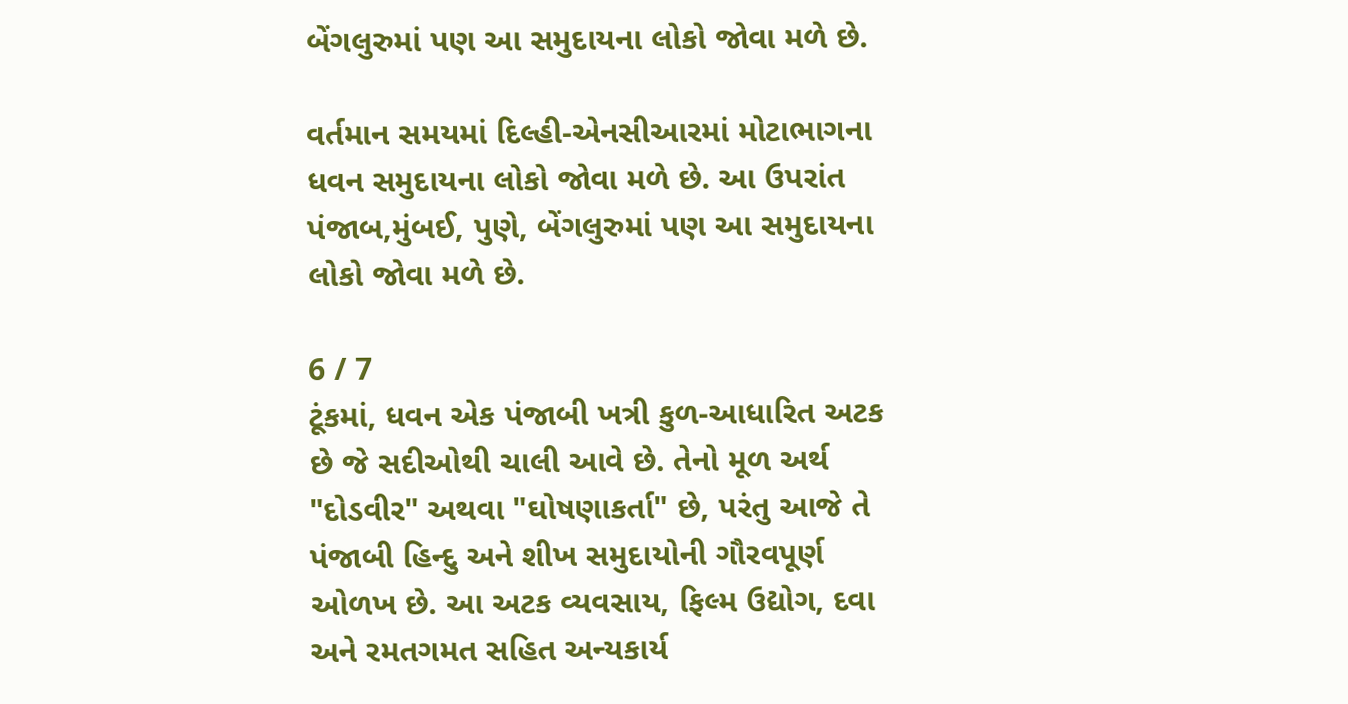બેંગલુરુમાં પણ આ સમુદાયના લોકો જોવા મળે છે.

વર્તમાન સમયમાં દિલ્હી-એનસીઆરમાં મોટાભાગના ધવન સમુદાયના લોકો જોવા મળે છે. આ ઉપરાંત પંજાબ,મુંબઈ, પુણે, બેંગલુરુમાં પણ આ સમુદાયના લોકો જોવા મળે છે.

6 / 7
ટૂંકમાં, ધવન એક પંજાબી ખત્રી કુળ-આધારિત અટક છે જે સદીઓથી ચાલી આવે છે. તેનો મૂળ અર્થ "દોડવીર" અથવા "ઘોષણાકર્તા" છે, પરંતુ આજે તે પંજાબી હિન્દુ અને શીખ સમુદાયોની ગૌરવપૂર્ણ ઓળખ છે. આ અટક વ્યવસાય, ફિલ્મ ઉદ્યોગ, દવા અને રમતગમત સહિત અન્યકાર્ય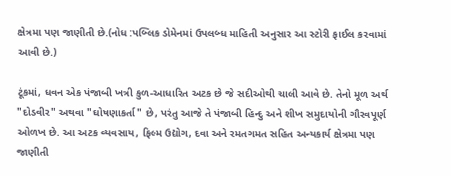ક્ષેત્રમા પણ જાણીતી છે.(નોધ :પબ્લિક ડોમેનમાં ઉપલબ્ધ માહિતી અનુસાર આ સ્ટોરી ફાઈલ કરવામાં આવી છે.)

ટૂંકમાં, ધવન એક પંજાબી ખત્રી કુળ-આધારિત અટક છે જે સદીઓથી ચાલી આવે છે. તેનો મૂળ અર્થ "દોડવીર" અથવા "ઘોષણાકર્તા" છે, પરંતુ આજે તે પંજાબી હિન્દુ અને શીખ સમુદાયોની ગૌરવપૂર્ણ ઓળખ છે. આ અટક વ્યવસાય, ફિલ્મ ઉદ્યોગ, દવા અને રમતગમત સહિત અન્યકાર્ય ક્ષેત્રમા પણ જાણીતી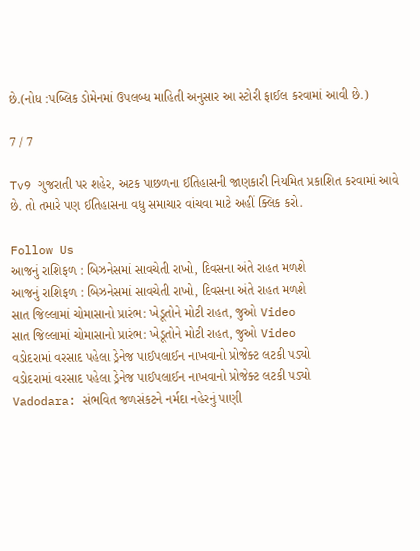છે.(નોધ :પબ્લિક ડોમેનમાં ઉપલબ્ધ માહિતી અનુસાર આ સ્ટોરી ફાઈલ કરવામાં આવી છે.)

7 / 7

Tv9 ગુજરાતી પર શહેર, અટક પાછળના ઈતિહાસની જાણકારી નિયમિત પ્રકાશિત કરવામાં આવે છે. તો તમારે પણ ઈતિહાસના વધુ સમાચાર વાંચવા માટે અહીં ક્લિક કરો.

Follow Us
આજનું રાશિફળ : બિઝનેસમાં સાવચેતી રાખો, દિવસના અંતે રાહત મળશે
આજનું રાશિફળ : બિઝનેસમાં સાવચેતી રાખો, દિવસના અંતે રાહત મળશે
સાત જિલ્લામાં ચોમાસાનો પ્રારંભ: ખેડૂતોને મોટી રાહત, જુઓ Video
સાત જિલ્લામાં ચોમાસાનો પ્રારંભ: ખેડૂતોને મોટી રાહત, જુઓ Video
વડોદરામાં વરસાદ પહેલા ડ્રેનેજ પાઈપલાઈન નાખવાનો પ્રોજેક્ટ લટકી પડ્યો
વડોદરામાં વરસાદ પહેલા ડ્રેનેજ પાઈપલાઈન નાખવાનો પ્રોજેક્ટ લટકી પડ્યો
Vadodara: સંભવિત જળસંકટને નર્મદા નહેરનું પાણી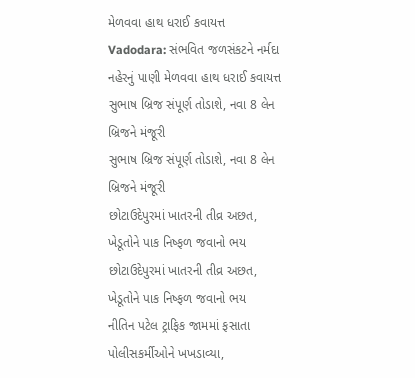મેળવવા હાથ ધરાઈ કવાયત્ત
Vadodara: સંભવિત જળસંકટને નર્મદા નહેરનું પાણી મેળવવા હાથ ધરાઈ કવાયત્ત
સુભાષ બ્રિજ સંપૂર્ણ તોડાશે, નવા 8 લેન બ્રિજને મંજૂરી
સુભાષ બ્રિજ સંપૂર્ણ તોડાશે, નવા 8 લેન બ્રિજને મંજૂરી
છોટાઉદેપુરમાં ખાતરની તીવ્ર અછત, ખેડૂતોને પાક નિષ્ફળ જવાનો ભય
છોટાઉદેપુરમાં ખાતરની તીવ્ર અછત, ખેડૂતોને પાક નિષ્ફળ જવાનો ભય
નીતિન પટેલ ટ્રાફિક જામમાં ફસાતા પોલીસકર્મીઓને ખખડાવ્યા,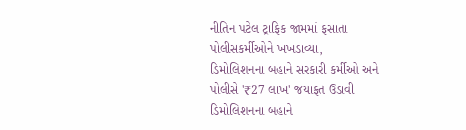નીતિન પટેલ ટ્રાફિક જામમાં ફસાતા પોલીસકર્મીઓને ખખડાવ્યા,
ડિમોલિશનના બહાને સરકારી કર્મીઓ અને પોલીસે '₹27 લાખ' જયાફત ઉડાવી
ડિમોલિશનના બહાને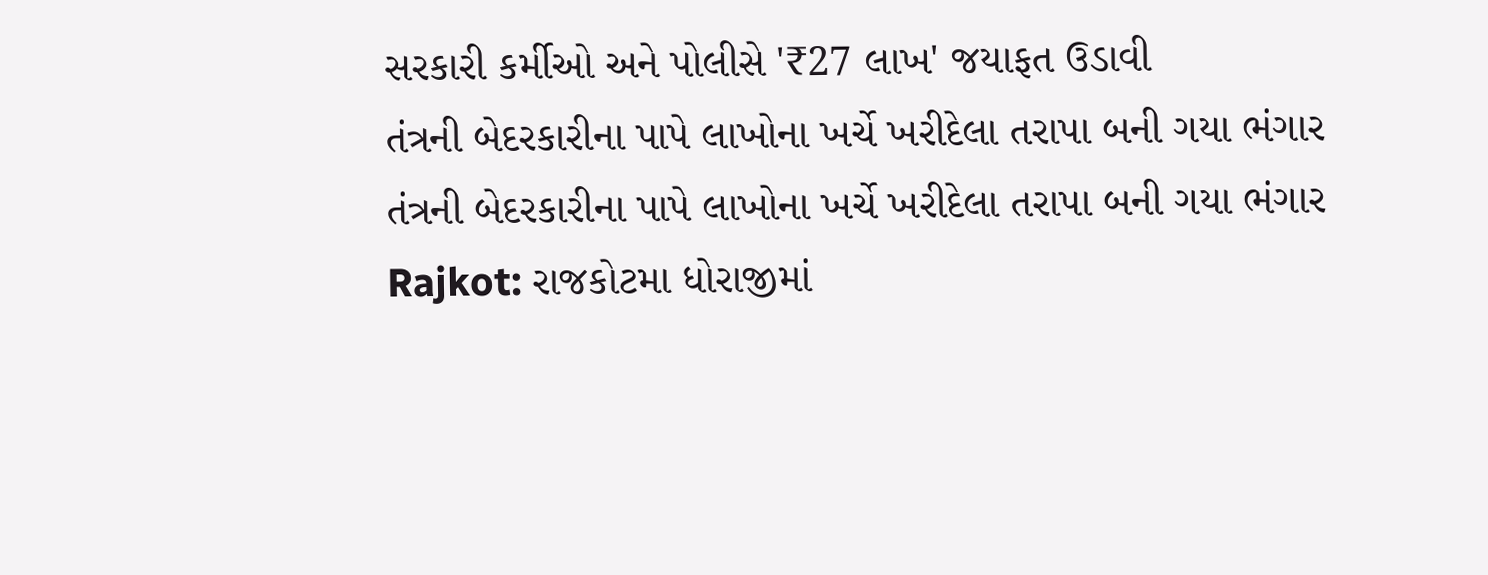સરકારી કર્મીઓ અને પોલીસે '₹27 લાખ' જયાફત ઉડાવી
તંત્રની બેદરકારીના પાપે લાખોના ખર્ચે ખરીદેલા તરાપા બની ગયા ભંગાર
તંત્રની બેદરકારીના પાપે લાખોના ખર્ચે ખરીદેલા તરાપા બની ગયા ભંગાર
Rajkot: રાજકોટમા ધોરાજીમાં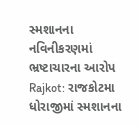સ્મશાનના નવિનીકરણમાં ભ્રષ્ટાચારના આરોપ
Rajkot: રાજકોટમા ધોરાજીમાં સ્મશાનના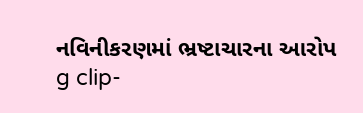નવિનીકરણમાં ભ્રષ્ટાચારના આરોપ
g clip-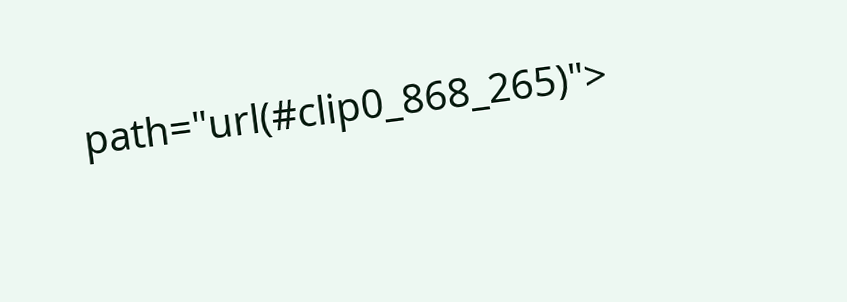path="url(#clip0_868_265)">